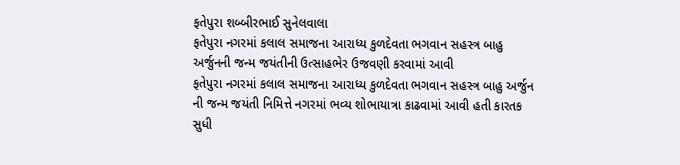ફતેપુરા શબ્બીરભાઈ સુનેલવાલા
ફતેપુરા નગરમાં કલાલ સમાજના આરાધ્ય કુળદેવતા ભગવાન સહસ્ત્ર બાહુ અર્જુનની જન્મ જયંતીની ઉત્સાહભેર ઉજવણી કરવામાં આવી
ફતેપુરા નગરમાં કલાલ સમાજના આરાધ્ય કુળદેવતા ભગવાન સહસ્ત્ર બાહુ અર્જુન ની જન્મ જયંતી નિમિત્તે નગરમાં ભવ્ય શોભાયાત્રા કાઢવામાં આવી હતી કારતક સુધી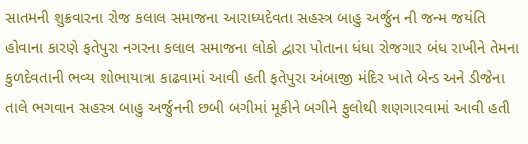સાતમની શુક્રવારના રોજ કલાલ સમાજના આરાધ્યદેવતા સહસ્ત્ર બાહુ અર્જુન ની જન્મ જયંતિ હોવાના કારણે ફતેપુરા નગરના કલાલ સમાજના લોકો દ્વારા પોતાના ધંધા રોજગાર બંધ રાખીને તેમના કુળદેવતાની ભવ્ય શોભાયાત્રા કાઢવામાં આવી હતી ફતેપુરા અંબાજી મંદિર ખાતે બેન્ડ અને ડીજેના તાલે ભગવાન સહસ્ત્ર બાહુ અર્જુનની છબી બગીમાં મૂકીને બગીને ફુલોથી શણગારવામાં આવી હતી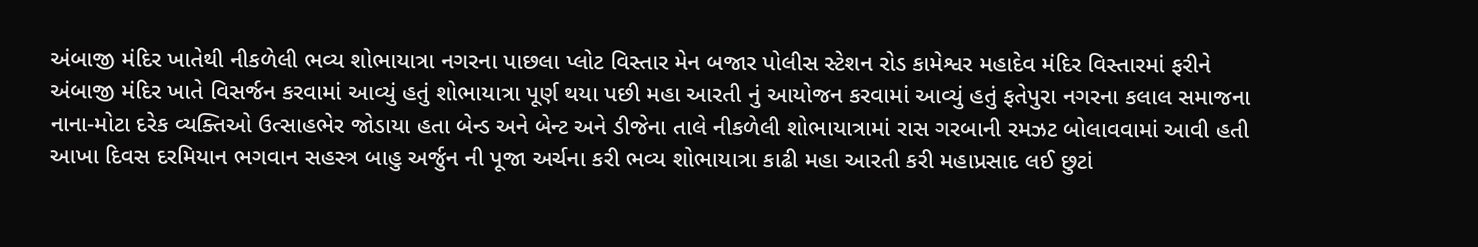અંબાજી મંદિર ખાતેથી નીકળેલી ભવ્ય શોભાયાત્રા નગરના પાછલા પ્લોટ વિસ્તાર મેન બજાર પોલીસ સ્ટેશન રોડ કામેશ્વર મહાદેવ મંદિર વિસ્તારમાં ફરીને અંબાજી મંદિર ખાતે વિસર્જન કરવામાં આવ્યું હતું શોભાયાત્રા પૂર્ણ થયા પછી મહા આરતી નું આયોજન કરવામાં આવ્યું હતું ફતેપુરા નગરના કલાલ સમાજના નાના-મોટા દરેક વ્યક્તિઓ ઉત્સાહભેર જોડાયા હતા બેન્ડ અને બેન્ટ અને ડીજેના તાલે નીકળેલી શોભાયાત્રામાં રાસ ગરબાની રમઝટ બોલાવવામાં આવી હતી આખા દિવસ દરમિયાન ભગવાન સહસ્ત્ર બાહુ અર્જુન ની પૂજા અર્ચના કરી ભવ્ય શોભાયાત્રા કાઢી મહા આરતી કરી મહાપ્રસાદ લઈ છુટાં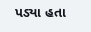પડ્યા હતા